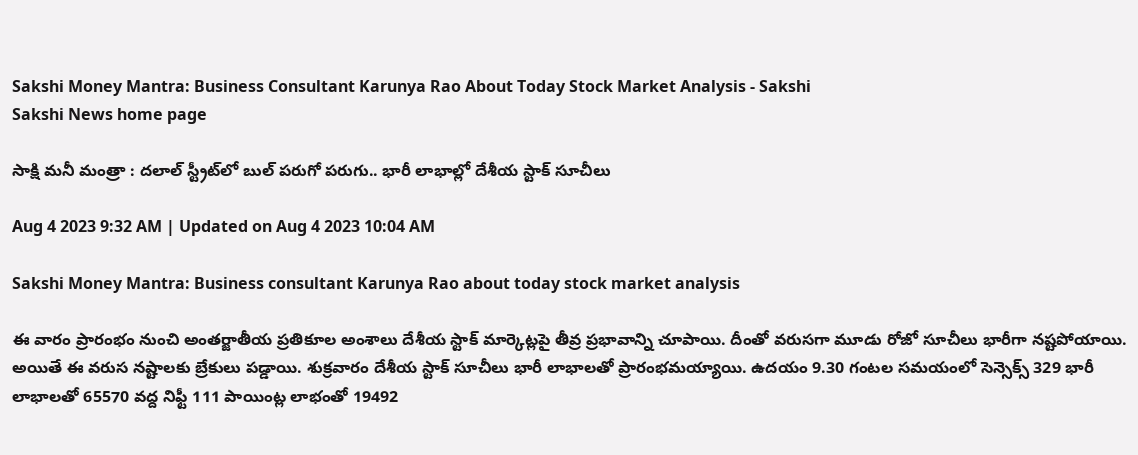Sakshi Money Mantra: Business Consultant Karunya Rao About Today Stock Market Analysis - Sakshi
Sakshi News home page

సాక్షి మనీ మంత్రా : దలాల్‌ స్ట్రీట్‌లో బుల్‌ పరుగో పరుగు.. భారీ లాభాల్లో దేశీయ స్టాక్‌ సూచీలు

Aug 4 2023 9:32 AM | Updated on Aug 4 2023 10:04 AM

Sakshi Money Mantra: Business consultant Karunya Rao about today stock market analysis

ఈ వారం ప్రారంభం నుంచి అంతర్జాతీయ ప్రతికూల అంశాలు దేశీయ స్టాక్‌ మార్కెట్లపై తీవ్ర ప్రభావాన్ని చూపాయి. దీంతో వరుసగా మూడు రోజో సూచీలు భారీగా నష్టపోయాయి. అయితే ఈ వరుస నష్టాలకు బ్రేకులు పడ్డాయి. శుక్రవారం దేశీయ స్టాక్‌ సూచీలు భారీ లాభాలతో ప్రారంభమయ్యాయి. ఉదయం 9.30 గంటల సమయంలో సెన్సెక్స్‌ 329 భారీ లాభాలతో 65570 వద్ద నిఫ్టీ 111 పాయింట్ల లాభంతో 19492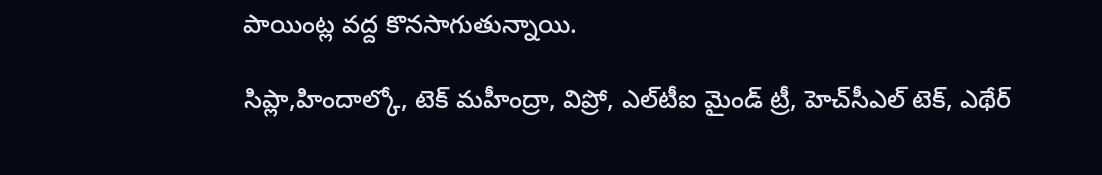పాయింట్ల వద్ద కొనసాగుతున్నాయి.

సిప్లా,హిందాల్కో, టెక్‌ మహీంద్రా, విప్రో, ఎల్‌టీఐ మైండ్‌ ట్రీ, హెచ్‌సీఎల్‌ టెక్‌, ఎథేర్‌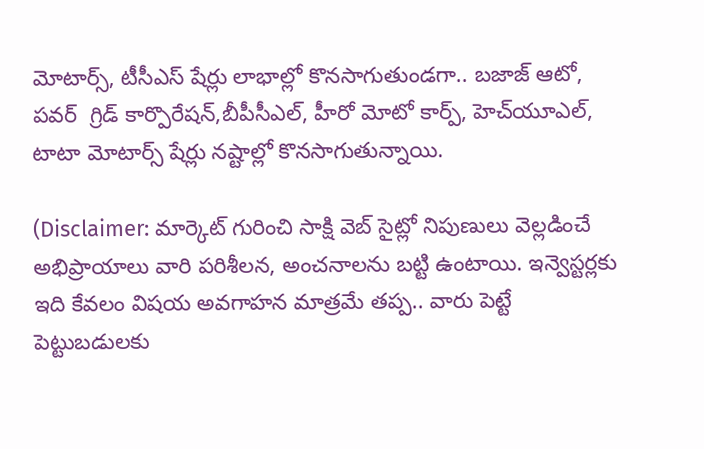మోటార్స్‌, టీసీఎస్‌ షేర్లు లాభాల్లో కొనసాగుతుండగా.. బజాజ్‌ ఆటో, పవర్  గ్రిడ్‌ కార్పొరేషన్‌,బీపీసీఎల్‌, హీరో మోటో కార్ప్‌, హెచ్‌యూఎల్‌, టాటా మోటార్స్‌ షేర్లు నష్టాల్లో కొనసాగుతున్నాయి.

(Disclaimer: మార్కెట్ గురించి సాక్షి వెబ్ సైట్లో నిపుణులు వెల్లడించే అభిప్రాయాలు వారి పరిశీలన, అంచనాలను బట్టి ఉంటాయి. ఇన్వెస్టర్లకు ఇది కేవలం విషయ అవగాహన మాత్రమే తప్ప.. వారు పెట్టే పెట్టుబడులకు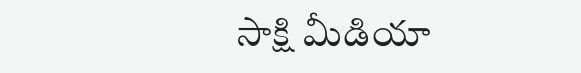సాక్షి మీడియా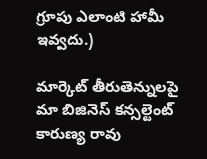గ్రూపు ఎలాంటి హామీ ఇవ్వదు.)

మార్కెట్ తీరుతెన్నులపై మా బిజినెస్ కన్సల్టెంట్ కారుణ్య రావు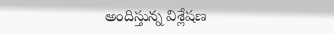అందిస్తున్న విశ్లేషణ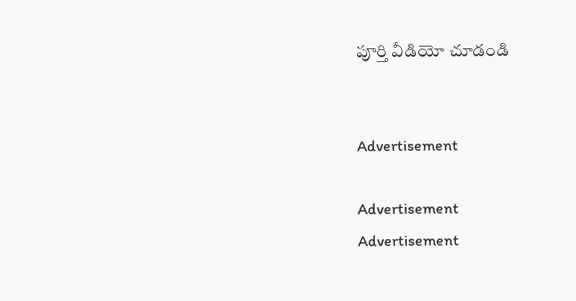పూర్తి వీడియో చూడండి


Advertisement

Advertisement
Advertisement